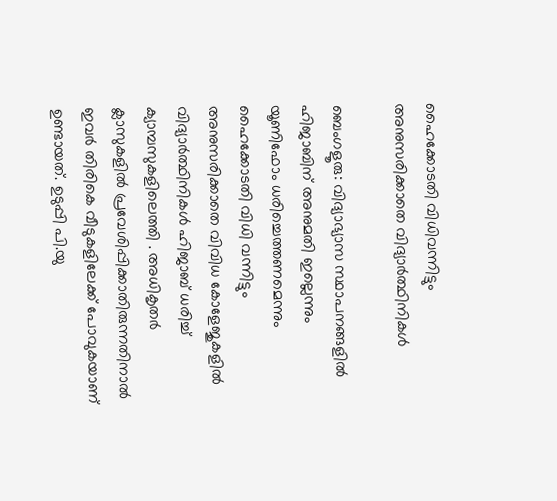ഹൈക്കോടതി വിധിവന്നിട്ടും അനുസരിക്കാതെ വിദ്യാര്‍ത്ഥിനികള്‍

ബെംഗളൂരു: വിദ്യാഭ്യാസ സ്ഥാപനങ്ങളില്‍ ഹിജാബിന്‌ അനുമതി ഇല്ലെന്നും യൂണിഫോം ധരിച്ചെത്തണമെന്നും ഹൈക്കോടതി വിധി വന്നിട്ടും അനുസരിക്കാതെ വിവിധ കോളേജുകളില്‍ വിദ്യാര്‍ത്ഥിനികള്‍ ഹിജാബ്‌ ധരിച്ച് ക്യാമ്പസുകളിലെത്തി . അധികൃതര്‍ ക്ലാസുകളില്‍ പ്രവേശിപ്പിക്കാതിരുന്നതിനാല്‍ ഇവര്‍ തിരികെ വീടുകളിലേക്ക്‌ പോവുകയാണ്‌ ഉണ്ടായത്‌. ഉടുപ്പി പി.യു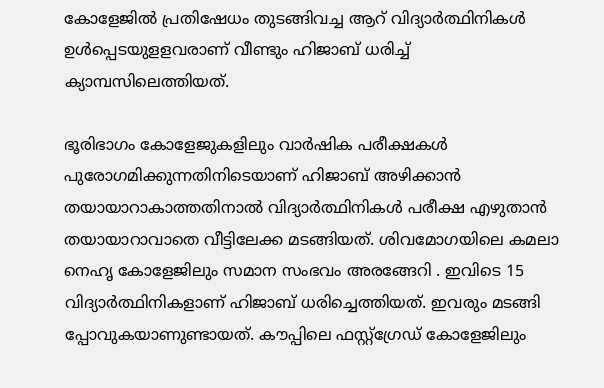കോളേജില്‍ പ്രതിഷേധം തുടങ്ങിവച്ച ആറ്‌ വിദ്യാര്‍ത്ഥിനികള്‍ ഉള്‍പ്പെടയുളളവരാണ്‌ വീണ്ടും ഹിജാബ്‌ ധരിച്ച്‌ ക്യാമ്പസിലെത്തിയത്‌.

ഭൂരിഭാഗം കോളേജുകളിലും വാര്‍ഷിക പരീക്ഷകള്‍ പുരോഗമിക്കുന്നതിനിടെയാണ്‌ ഹിജാബ്‌ അഴിക്കാന്‍ തയായാറാകാത്തതിനാല്‍ വിദ്യാര്‍ത്ഥിനികള്‍ പരീക്ഷ എഴുതാന്‍ തയായാറാവാതെ വീട്ടിലേക്ക മടങ്ങിയത്‌. ശിവമോഗയിലെ കമലാ നെഹൃ കോളേജിലും സമാന സംഭവം അരങ്ങേറി . ഇവിടെ 15 വിദ്യാര്‍ത്ഥിനികളാണ്‌ ഹിജാബ്‌ ധരിച്ചെത്തിയത്‌. ഇവരും മടങ്ങി പ്പോവുകയാണുണ്ടായത്‌. കൗപ്പിലെ ഫസ്റ്റ്‌ഗ്രേഡ്‌ കോളേജിലും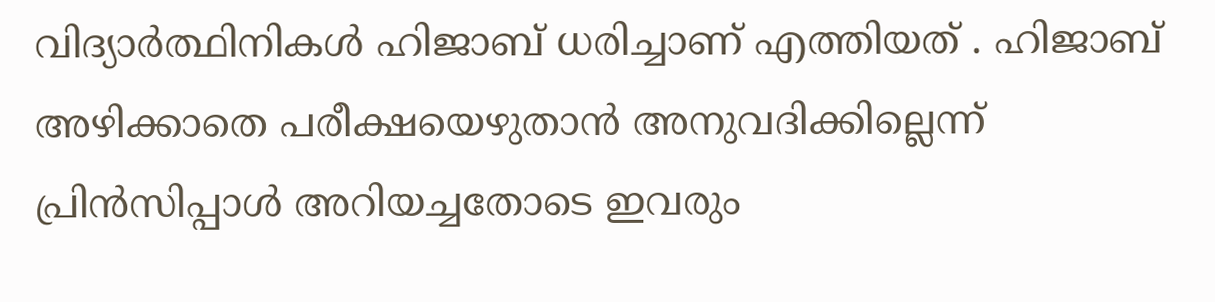വിദ്യാര്‍ത്ഥിനികള്‍ ഹിജാബ്‌ ധരിച്ചാണ്‌ എത്തിയത്‌ . ഹിജാബ്‌ അഴിക്കാതെ പരീക്ഷയെഴുതാന്‍ അനുവദിക്കില്ലെന്ന്‌ പ്രിന്‍സിപ്പാള്‍ അറിയച്ചതോടെ ഇവരും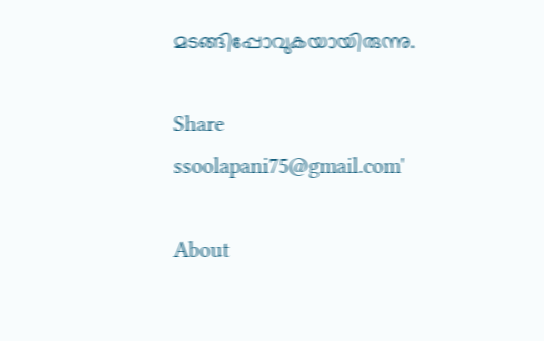മടങ്ങിപ്പോവുകയായിരുന്നു.

Share
ssoolapani75@gmail.com'

About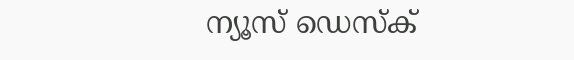ന്യൂസ് ഡെസ്ക്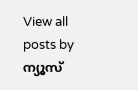View all posts by ന്യൂസ്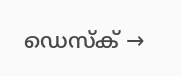ഡെസ്ക് →